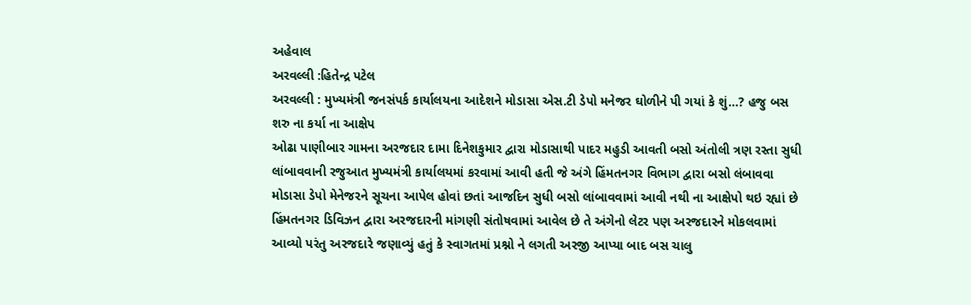અહેવાલ
અરવલ્લી :હિતેન્દ્ર પટેલ
અરવલ્લી : મુખ્યમંત્રી જનસંપર્ક કાર્યાલયના આદેશને મોડાસા એસ.ટી ડેપો મનેજર ઘોળીને પી ગયાં કે શું…? હજુ બસ શરુ ના કર્યા ના આક્ષેપ
ઓઢા પાણીબાર ગામના અરજદાર દામા દિનેશકુમાર દ્વારા મોડાસાથી પાદર મહુડી આવતી બસો અંતોલી ત્રણ રસ્તા સુધી લાંબાવવાની રજુઆત મુખ્યમંત્રી કાર્યાલયમાં કરવામાં આવી હતી જે અંગે હિંમતનગર વિભાગ દ્વારા બસો લંબાવવા મોડાસા ડેપો મેનેજરને સૂચના આપેલ હોવાં છતાં આજદિન સુધી બસો લાંબાવવામાં આવી નથી ના આક્ષેપો થઇ રહ્યાં છે હિંમતનગર ડિવિઝન દ્વારા અરજદારની માંગણી સંતોષવામાં આવેલ છે તે અંગેનો લેટર પણ અરજદારને મોકલવામાં આવ્યો પરંતુ અરજદારે જણાવ્યું હતું કે સ્વાગતમાં પ્રશ્નો ને લગતી અરજી આપ્યા બાદ બસ ચાલુ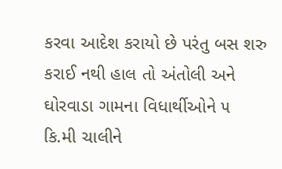કરવા આદેશ કરાયો છે પરંતુ બસ શરુ કરાઈ નથી હાલ તો અંતોલી અને ઘોરવાડા ગામના વિધાર્થીઓને ૫ કિ.મી ચાલીને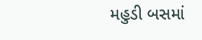મહુડી બસમાં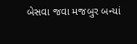બેસવા જવા મજબુર બન્યાં